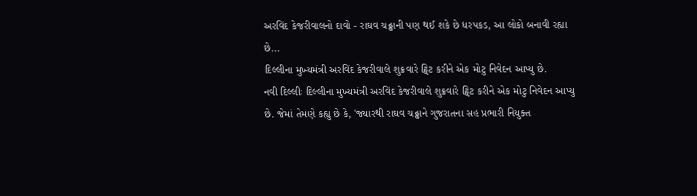અરવિંદ કેજરીવાલનો દાવો - રાઘવ ચઢ્ઢાની પણ થઈ શકે છે ધરપકડ, આ લોકો બનાવી રહ્યા છે...
દિલ્લીના મુખ્યમંત્રી અરવિંદ કેજરીવાલે શુક્રવારે ટ્વિટ કરીને એક મોટુ નિવેદન આપ્યુ છે.
નવી દિલ્લીઃ દિલ્લીના મુખ્યમંત્રી અરવિંદ કેજરીવાલે શુક્રવારે ટ્વિટ કરીને એક મોટુ નિવેદન આપ્યુ છે. જેમાં તેમણે કહ્યુ છે કે, 'જ્યારથી રાઘવ ચઢ્ઢાને ગુજરાતના સહ પ્રભારી નિયુક્ત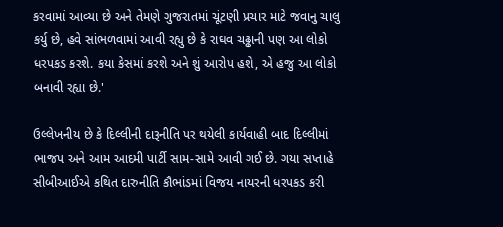કરવામાં આવ્યા છે અને તેમણે ગુજરાતમાં ચૂંટણી પ્રચાર માટે જવાનુ ચાલુ કર્યુ છે, હવે સાંભળવામાં આવી રહ્યુ છે કે રાઘવ ચઢ્ઢાની પણ આ લોકો ધરપકડ કરશે. કયા કેસમાં કરશે અને શું આરોપ હશે, એ હજુ આ લોકો બનાવી રહ્યા છે.'

ઉલ્લેખનીય છે કે દિલ્લીની દારૂનીતિ પર થયેલી કાર્યવાહી બાદ દિલ્લીમાં ભાજપ અને આમ આદમી પાર્ટી સામ-સામે આવી ગઈ છે. ગયા સપ્તાહે સીબીઆઈએ કથિત દારુનીતિ કૌભાંડમાં વિજય નાયરની ધરપકડ કરી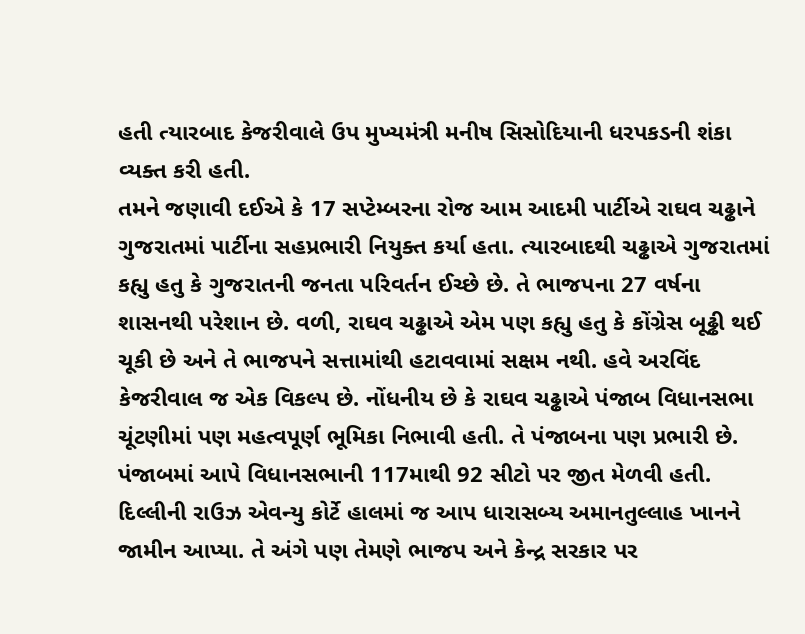હતી ત્યારબાદ કેજરીવાલે ઉપ મુખ્યમંત્રી મનીષ સિસોદિયાની ધરપકડની શંકા વ્યક્ત કરી હતી.
તમને જણાવી દઈએ કે 17 સપ્ટેમ્બરના રોજ આમ આદમી પાર્ટીએ રાઘવ ચઢ્ઢાને ગુજરાતમાં પાર્ટીના સહપ્રભારી નિયુક્ત કર્યા હતા. ત્યારબાદથી ચઢ્ઢાએ ગુજરાતમાં કહ્યુ હતુ કે ગુજરાતની જનતા પરિવર્તન ઈચ્છે છે. તે ભાજપના 27 વર્ષના શાસનથી પરેશાન છે. વળી, રાઘવ ચઢ્ઢાએ એમ પણ કહ્યુ હતુ કે કોંગ્રેસ બૂઢ્ઢી થઈ ચૂકી છે અને તે ભાજપને સત્તામાંથી હટાવવામાં સક્ષમ નથી. હવે અરવિંદ કેજરીવાલ જ એક વિકલ્પ છે. નોંધનીય છે કે રાઘવ ચઢ્ઢાએ પંજાબ વિધાનસભા ચૂંટણીમાં પણ મહત્વપૂર્ણ ભૂમિકા નિભાવી હતી. તે પંજાબના પણ પ્રભારી છે. પંજાબમાં આપે વિધાનસભાની 117માથી 92 સીટો પર જીત મેળવી હતી.
દિલ્લીની રાઉઝ એવન્યુ કોર્ટે હાલમાં જ આપ ધારાસબ્ય અમાનતુલ્લાહ ખાનને જામીન આપ્યા. તે અંગે પણ તેમણે ભાજપ અને કેન્દ્ર સરકાર પર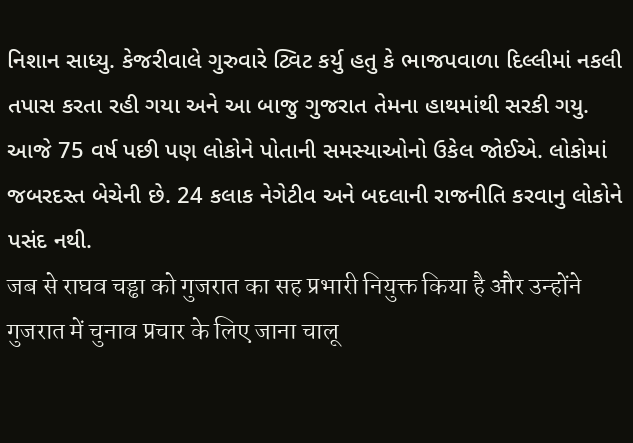નિશાન સાધ્યુ. કેજરીવાલે ગુરુવારે ટ્વિટ કર્યુ હતુ કે ભાજપવાળા દિલ્લીમાં નકલી તપાસ કરતા રહી ગયા અને આ બાજુ ગુજરાત તેમના હાથમાંથી સરકી ગયુ. આજે 75 વર્ષ પછી પણ લોકોને પોતાની સમસ્યાઓનો ઉકેલ જોઈએ. લોકોમાં જબરદસ્ત બેચેની છે. 24 કલાક નેગેટીવ અને બદલાની રાજનીતિ કરવાનુ લોકોને પસંદ નથી.
जब से राघव चड्ढा को गुजरात का सह प्रभारी नियुक्त किया है और उन्होंने गुजरात में चुनाव प्रचार के लिए जाना चालू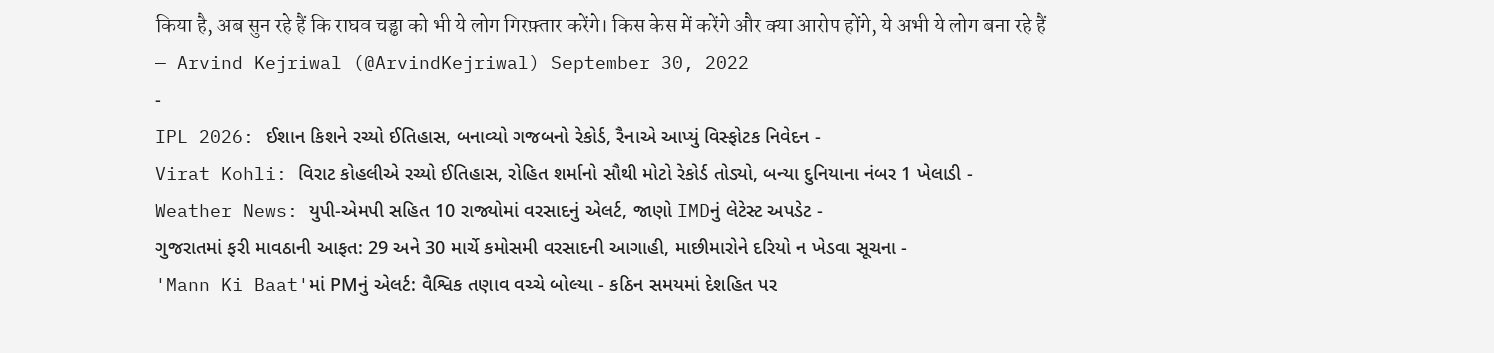किया है, अब सुन रहे हैं कि राघव चड्ढा को भी ये लोग गिरफ़्तार करेंगे। किस केस में करेंगे और क्या आरोप होंगे, ये अभी ये लोग बना रहे हैं
— Arvind Kejriwal (@ArvindKejriwal) September 30, 2022
-
IPL 2026: ઈશાન કિશને રચ્યો ઈતિહાસ, બનાવ્યો ગજબનો રેકોર્ડ, રૈનાએ આપ્યું વિસ્ફોટક નિવેદન -
Virat Kohli: વિરાટ કોહલીએ રચ્યો ઈતિહાસ, રોહિત શર્માનો સૌથી મોટો રેકોર્ડ તોડ્યો, બન્યા દુનિયાના નંબર 1 ખેલાડી -
Weather News: યુપી-એમપી સહિત 10 રાજ્યોમાં વરસાદનું એલર્ટ, જાણો IMDનું લેટેસ્ટ અપડેટ -
ગુજરાતમાં ફરી માવઠાની આફત: 29 અને 30 માર્ચે કમોસમી વરસાદની આગાહી, માછીમારોને દરિયો ન ખેડવા સૂચના -
'Mann Ki Baat'માં PMનું એલર્ટ: વૈશ્વિક તણાવ વચ્ચે બોલ્યા - કઠિન સમયમાં દેશહિત પર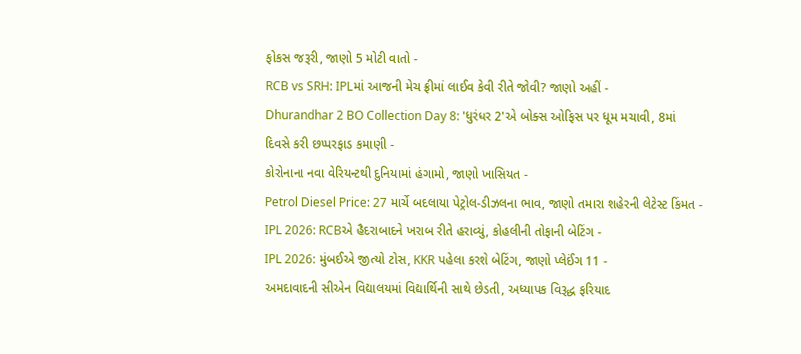ફોકસ જરૂરી, જાણો 5 મોટી વાતો -
RCB vs SRH: IPLમાં આજની મેચ ફ્રીમાં લાઈવ કેવી રીતે જોવી? જાણો અહીં -
Dhurandhar 2 BO Collection Day 8: 'ધુરંધર 2'એ બોક્સ ઓફિસ પર ધૂમ મચાવી, 8માં દિવસે કરી છપ્પરફાડ કમાણી -
કોરોનાના નવા વેરિયન્ટથી દુનિયામાં હંગામો, જાણો ખાસિયત -
Petrol Diesel Price: 27 માર્ચે બદલાયા પેટ્રોલ-ડીઝલના ભાવ, જાણો તમારા શહેરની લેટેસ્ટ કિંમત -
IPL 2026: RCBએ હૈદરાબાદને ખરાબ રીતે હરાવ્યું, કોહલીની તોફાની બેટિંગ -
IPL 2026: મુંબઈએ જીત્યો ટોસ, KKR પહેલા કરશે બેટિંગ, જાણો પ્લેઈંગ 11 -
અમદાવાદની સીએન વિદ્યાલયમાં વિદ્યાર્થિની સાથે છેડતી, અધ્યાપક વિરૂદ્ધ ફરિયાદ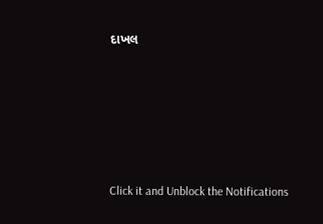દાખલ








Click it and Unblock the Notifications